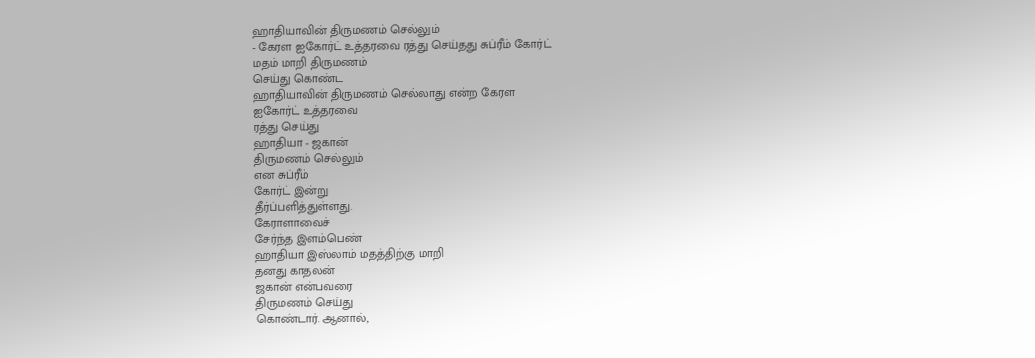ஹாதியாவின் திருமணம் செல்லும்
- கேரள ஐகோர்ட் உத்தரவை ரத்து செய்தது சுப்ரீம் கோர்ட்
மதம் மாறி திருமணம்
செய்து கொண்ட
ஹாதியாவின் திருமணம் செல்லாது என்ற கேரள
ஐகோர்ட் உத்தரவை
ரத்து செய்து
ஹாதியா - ஜகான்
திருமணம் செல்லும்
என சுப்ரீம்
கோர்ட் இன்று
தீர்ப்பளித்துள்ளது.
கேராளாவைச்
சேர்ந்த இளம்பெண்
ஹாதியா இஸ்லாம் மதத்திற்கு மாறி
தனது காதலன்
ஜகான் என்பவரை
திருமணம் செய்து
கொண்டார். ஆனால்,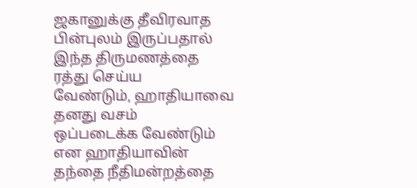ஜகானுக்கு தீவிரவாத
பின்புலம் இருப்பதால்
இந்த திருமணத்தை
ரத்து செய்ய
வேண்டும், ஹாதியாவை
தனது வசம்
ஒப்படைக்க வேண்டும்
என ஹாதியாவின்
தந்தை நீதிமன்றத்தை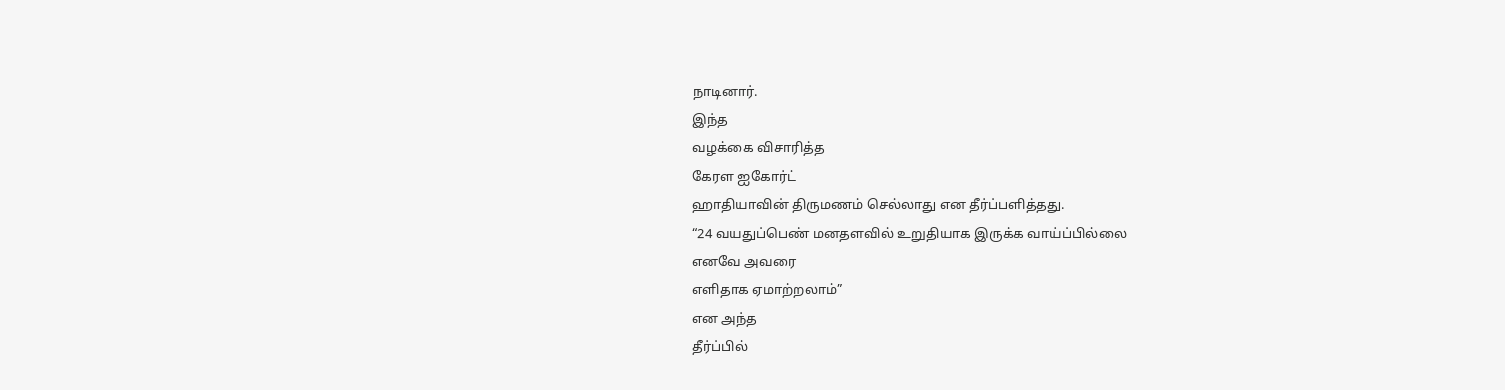நாடினார்.
இந்த
வழக்கை விசாரித்த
கேரள ஐகோர்ட்
ஹாதியாவின் திருமணம் செல்லாது என தீர்ப்பளித்தது.
“24 வயதுப்பெண் மனதளவில் உறுதியாக இருக்க வாய்ப்பில்லை
எனவே அவரை
எளிதாக ஏமாற்றலாம்”
என அந்த
தீர்ப்பில்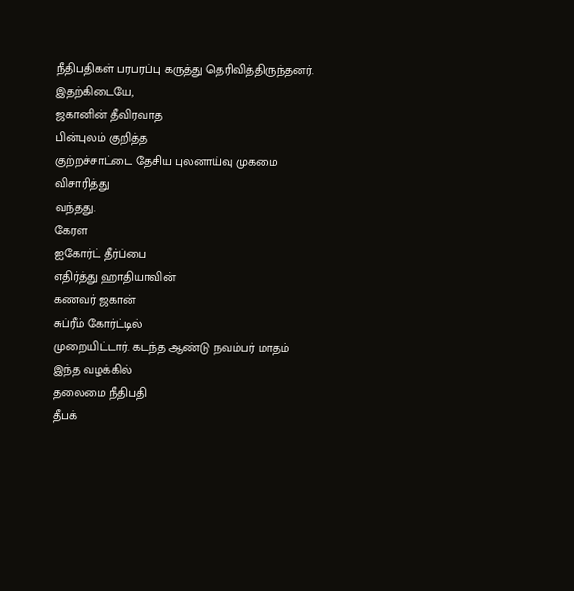நீதிபதிகள் பரபரப்பு கருத்து தெரிவித்திருந்தனர்.
இதற்கிடையே,
ஜகானின் தீவிரவாத
பின்புலம் குறித்த
குற்றச்சாட்டை தேசிய புலனாய்வு முகமை விசாரித்து
வந்தது.
கேரள
ஐகோர்ட் தீர்ப்பை
எதிர்த்து ஹாதியாவின்
கணவர் ஜகான்
சுப்ரீம் கோர்ட்டில்
முறையிட்டார். கடந்த ஆண்டு நவம்பர் மாதம்
இந்த வழக்கில்
தலைமை நீதிபதி
தீபக்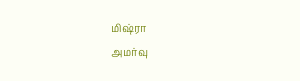மிஷ்ரா
அமர்வு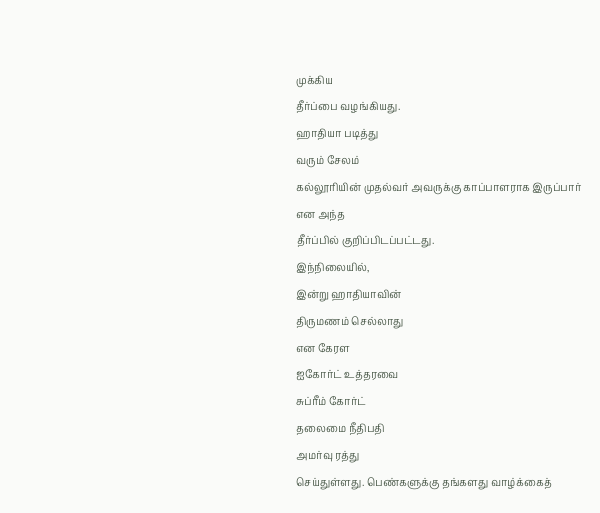முக்கிய
தீர்ப்பை வழங்கியது.
ஹாதியா படித்து
வரும் சேலம்
கல்லூரியின் முதல்வர் அவருக்கு காப்பாளராக இருப்பார்
என அந்த
தீர்ப்பில் குறிப்பிடப்பட்டது.
இந்நிலையில்,
இன்று ஹாதியாவின்
திருமணம் செல்லாது
என கேரள
ஐகோர்ட் உத்தரவை
சுப்ரீம் கோர்ட்
தலைமை நீதிபதி
அமர்வு ரத்து
செய்துள்ளது. பெண்களுக்கு தங்களது வாழ்க்கைத்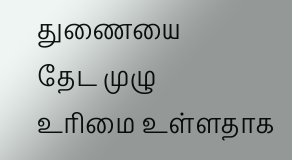துணையை
தேட முழு
உரிமை உள்ளதாக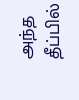அந்த தீப்பில்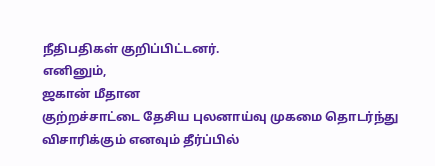நீதிபதிகள் குறிப்பிட்டனர்.
எனினும்,
ஜகான் மீதான
குற்றச்சாட்டை தேசிய புலனாய்வு முகமை தொடர்ந்து
விசாரிக்கும் எனவும் தீர்ப்பில்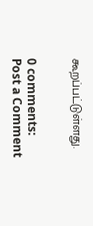கூறப்பட்டுள்ளது.


0 comments:
Post a Comment